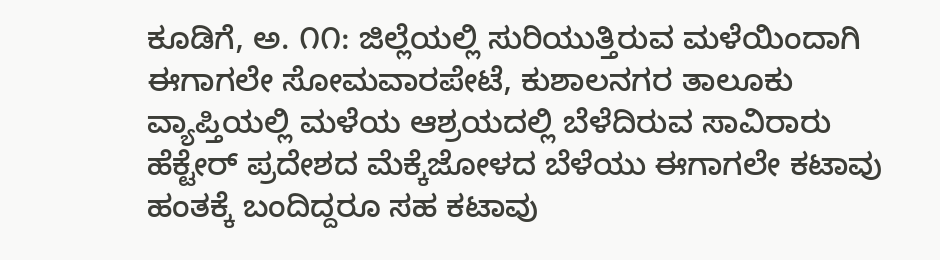ಕೂಡಿಗೆ, ಅ. ೧೧: ಜಿಲ್ಲೆಯಲ್ಲಿ ಸುರಿಯುತ್ತಿರುವ ಮಳೆಯಿಂದಾಗಿ ಈಗಾಗಲೇ ಸೋಮವಾರಪೇಟೆ, ಕುಶಾಲನಗರ ತಾಲೂಕು ವ್ಯಾಪ್ತಿಯಲ್ಲಿ ಮಳೆಯ ಆಶ್ರಯದಲ್ಲಿ ಬೆಳೆದಿರುವ ಸಾವಿರಾರು ಹೆಕ್ಟೇರ್ ಪ್ರದೇಶದ ಮೆಕ್ಕೆಜೋಳದ ಬೆಳೆಯು ಈಗಾಗಲೇ ಕಟಾವು ಹಂತಕ್ಕೆ ಬಂದಿದ್ದರೂ ಸಹ ಕಟಾವು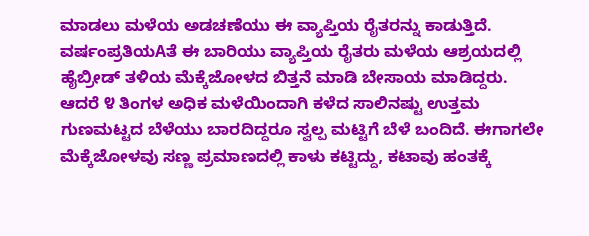ಮಾಡಲು ಮಳೆಯ ಅಡಚಣೆಯು ಈ ವ್ಯಾಪ್ತಿಯ ರೈತರನ್ನು ಕಾಡುತ್ತಿದೆ.
ವರ್ಷಂಪ್ರತಿಯAತೆ ಈ ಬಾರಿಯು ವ್ಯಾಪ್ತಿಯ ರೈತರು ಮಳೆಯ ಆಶ್ರಯದಲ್ಲಿ ಹೈಬ್ರೀಡ್ ತಳಿಯ ಮೆಕ್ಕೆಜೋಳದ ಬಿತ್ತನೆ ಮಾಡಿ ಬೇಸಾಯ ಮಾಡಿದ್ದರು.
ಆದರೆ ೪ ತಿಂಗಳ ಅಧಿಕ ಮಳೆಯಿಂದಾಗಿ ಕಳೆದ ಸಾಲಿನಷ್ಟು ಉತ್ತಮ ಗುಣಮಟ್ಟದ ಬೆಳೆಯು ಬಾರದಿದ್ದರೂ ಸ್ವಲ್ಪ ಮಟ್ಟಿಗೆ ಬೆಳೆ ಬಂದಿದೆ. ಈಗಾಗಲೇ ಮೆಕ್ಕೆಜೋಳವು ಸಣ್ಣ ಪ್ರಮಾಣದಲ್ಲಿ ಕಾಳು ಕಟ್ಟಿದ್ದು, ಕಟಾವು ಹಂತಕ್ಕೆ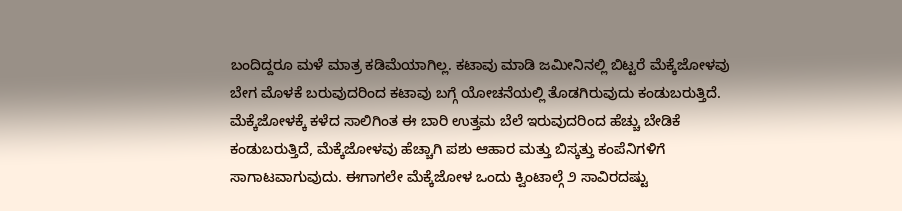ಬಂದಿದ್ದರೂ ಮಳೆ ಮಾತ್ರ ಕಡಿಮೆಯಾಗಿಲ್ಲ. ಕಟಾವು ಮಾಡಿ ಜಮೀನಿನಲ್ಲಿ ಬಿಟ್ಟರೆ ಮೆಕ್ಕೆಜೋಳವು ಬೇಗ ಮೊಳಕೆ ಬರುವುದರಿಂದ ಕಟಾವು ಬಗ್ಗೆ ಯೋಚನೆಯಲ್ಲಿ ತೊಡಗಿರುವುದು ಕಂಡುಬರುತ್ತಿದೆ. ಮೆಕ್ಕೆಜೋಳಕ್ಕೆ ಕಳೆದ ಸಾಲಿಗಿಂತ ಈ ಬಾರಿ ಉತ್ತಮ ಬೆಲೆ ಇರುವುದರಿಂದ ಹೆಚ್ಚು ಬೇಡಿಕೆ ಕಂಡುಬರುತ್ತಿದೆ, ಮೆಕ್ಕೆಜೋಳವು ಹೆಚ್ಚಾಗಿ ಪಶು ಆಹಾರ ಮತ್ತು ಬಿಸ್ಕತ್ತು ಕಂಪೆನಿಗಳಿಗೆ ಸಾಗಾಟವಾಗುವುದು. ಈಗಾಗಲೇ ಮೆಕ್ಕೆಜೋಳ ಒಂದು ಕ್ವಿಂಟಾಲ್ಗೆ ೨ ಸಾವಿರದಷ್ಟು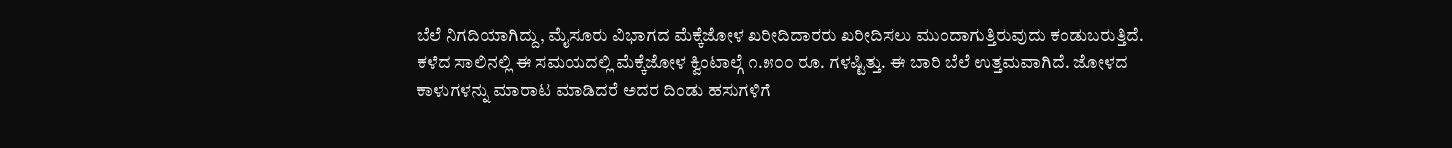ಬೆಲೆ ನಿಗದಿಯಾಗಿದ್ದು, ಮೈಸೂರು ವಿಭಾಗದ ಮೆಕ್ಕೆಜೋಳ ಖರೀದಿದಾರರು ಖರೀದಿಸಲು ಮುಂದಾಗುತ್ತಿರುವುದು ಕಂಡುಬರುತ್ತಿದೆ. ಕಳೆದ ಸಾಲಿನಲ್ಲಿ ಈ ಸಮಯದಲ್ಲಿ ಮೆಕ್ಕೆಜೋಳ ಕ್ವಿಂಟಾಲ್ಗೆ ೧.೫೦೦ ರೂ. ಗಳಷ್ಟಿತ್ತು. ಈ ಬಾರಿ ಬೆಲೆ ಉತ್ತಮವಾಗಿದೆ. ಜೋಳದ ಕಾಳುಗಳನ್ನು ಮಾರಾಟ ಮಾಡಿದರೆ ಅದರ ದಿಂಡು ಹಸುಗಳಿಗೆ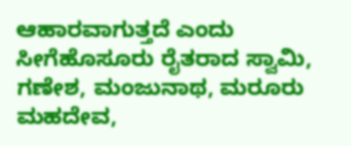ಆಹಾರವಾಗುತ್ತದೆ ಎಂದು ಸೀಗೆಹೊಸೂರು ರೈತರಾದ ಸ್ವಾಮಿ, ಗಣೇಶ, ಮಂಜುನಾಥ, ಮರೂರು ಮಹದೇವ,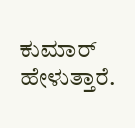ಕುಮಾರ್ ಹೇಳುತ್ತಾರೆ.